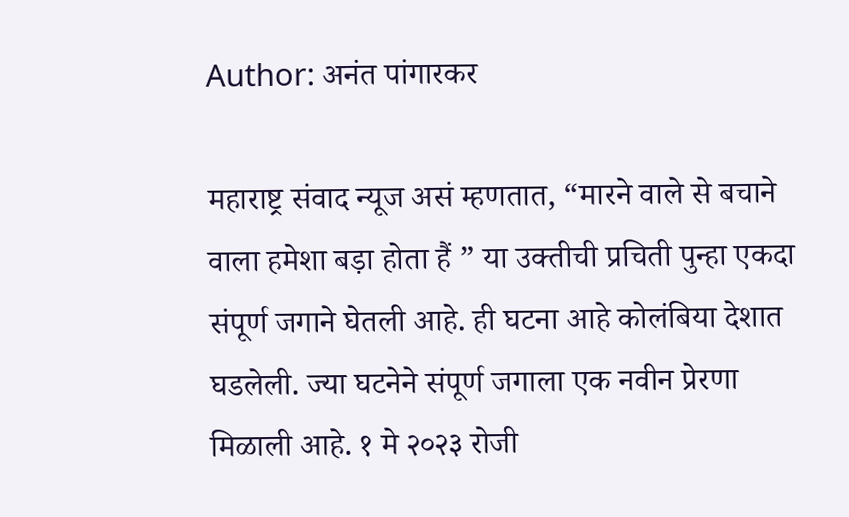Author: अनंत पांगारकर

महाराष्ट्र संवाद न्यूज असं म्हणतात, “मारने वाले से बचाने वाला हमेशा बड़ा होता हैं ” या उक्तीची प्रचिती पुन्हा एकदा संपूर्ण जगाने घेतली आहे. ही घटना आहे कोलंबिया देशात घडलेली. ज्या घटनेने संपूर्ण जगाला एक नवीन प्रेरणा मिळाली आहे. १ मे २०२३ रोजी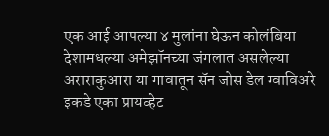एक आई आपल्या ४ मुलांना घेऊन कोलंबिया देशामधल्या अमेझॉनच्या जंगलात असलेल्या अराराकुआरा या गावातून सॅन जोस डेल ग्वाविअरे इकडे एका प्रायव्हेट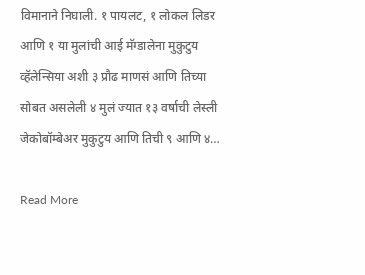विमानाने निघाली. १ पायलट, १ लोकल लिडर आणि १ या मुलांची आई मॅग्डालेना मुकुटुय व्हॅलेन्सिया अशी ३ प्रौढ माणसं आणि तिच्या सोबत असलेली ४ मुलं ज्यात १३ वर्षाची लेस्ली जेकोबॉम्बेअर मुकुटुय आणि तिची ९ आणि ४…

Read More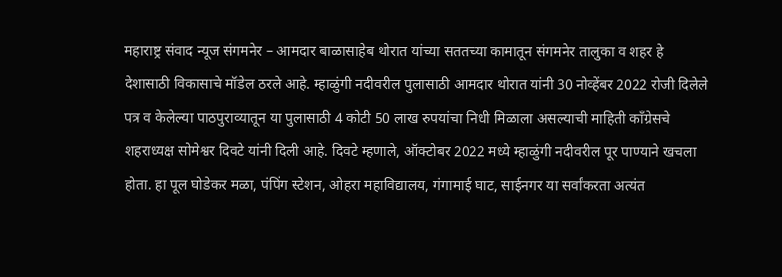महाराष्ट्र संवाद न्यूज संगमनेर – आमदार बाळासाहेब थोरात यांच्या सततच्या कामातून संगमनेर तालुका व शहर हे देशासाठी विकासाचे मॉडेल ठरले आहे. म्हाळुंगी नदीवरील पुलासाठी आमदार थोरात यांनी 30 नोव्हेंबर 2022 रोजी दिलेले पत्र व केलेल्या पाठपुराव्यातून या पुलासाठी 4 कोटी 50 लाख रुपयांचा निधी मिळाला असल्याची माहिती काँग्रेसचे शहराध्यक्ष सोमेश्वर दिवटे यांनी दिली आहे. दिवटे म्हणाले, ऑक्टोबर 2022 मध्ये म्हाळुंगी नदीवरील पूर पाण्याने खचला होता. हा पूल घोडेकर मळा, पंपिंग स्टेशन, ओहरा महाविद्यालय, गंगामाई घाट, साईनगर या सर्वांकरता अत्यंत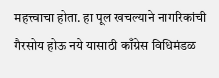महत्त्वाचा होता. हा पूल खचल्याने नागरिकांची गैरसोय होऊ नये यासाठी काँग्रेस विधिमंडळ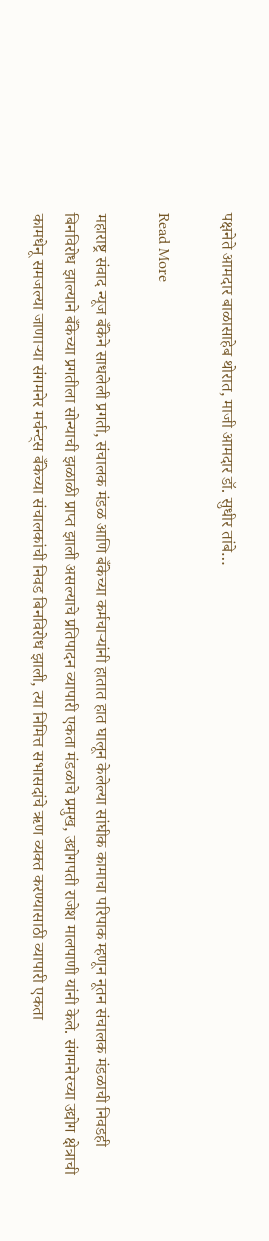पक्षनेते आमदार बाळासाहेब थोरात, माजी आमदार डॉ. सुधीर तांबे…

Read More

महाराष्ट्र संवाद न्यूज बँकेने साधलेली प्रगती, संचालक मंडळ आणि बँकेच्या कर्मचार्‍यांनी हातात हात घालून केलेल्या सांघीक कामाचा परिपाक म्हणून नूतन संचालक मंडळाची निवडही बिनविरोध झाल्याने बँकेच्या प्रगतीला सोन्याची झळाळी प्राप्त झाली असल्याचे प्रतिपादन व्यापारी एकता मंडळाचे प्रमुख, उद्योगपती राजेश मालपाणी यांनी केले. संगमनेरच्या उद्योग क्षेत्राची कामधेनू समजल्या जाणार्‍या संगमनेर मर्चन्ट्स बँकेच्या संचालकांची निवड बिनविरोध झाली, त्या निमित्त सभासदांचे ऋण व्यक्त करण्यासाठी व्यापारी एकता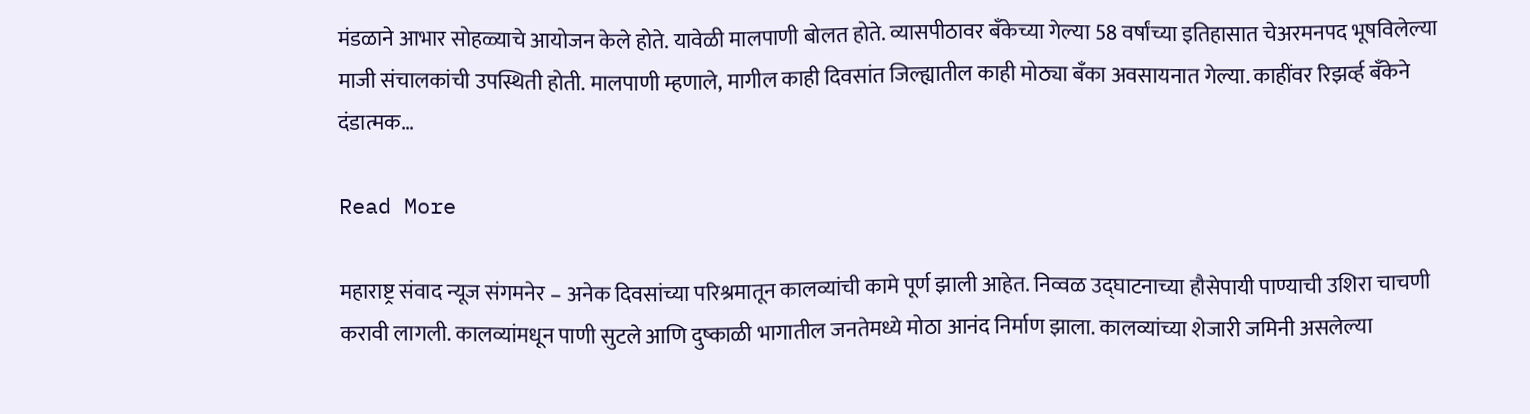मंडळाने आभार सोहळ्याचे आयोजन केले होते. यावेळी मालपाणी बोलत होते. व्यासपीठावर बँकेच्या गेल्या 58 वर्षांच्या इतिहासात चेअरमनपद भूषविलेल्या माजी संचालकांची उपस्थिती होती. मालपाणी म्हणाले, मागील काही दिवसांत जिल्ह्यातील काही मोठ्या बँका अवसायनात गेल्या. काहींवर रिझर्व्ह बँकेने दंडात्मक…

Read More

महाराष्ट्र संवाद न्यूज संगमनेर – अनेक दिवसांच्या परिश्रमातून कालव्यांची कामे पूर्ण झाली आहेत. निव्वळ उद्घाटनाच्या हौसेपायी पाण्याची उशिरा चाचणी करावी लागली. कालव्यांमधून पाणी सुटले आणि दुष्काळी भागातील जनतेमध्ये मोठा आनंद निर्माण झाला. कालव्यांच्या शेजारी जमिनी असलेल्या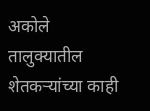अकोले तालुक्यातील शेतकऱ्यांच्या काही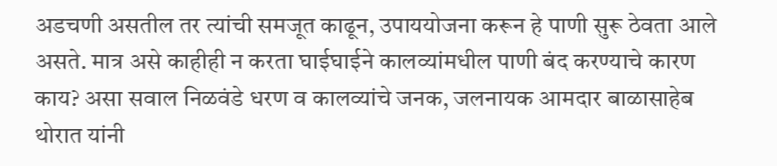अडचणी असतील तर त्यांची समजूत काढून, उपाययोजना करून हे पाणी सुरू ठेवता आले असते. मात्र असे काहीही न करता घाईघाईने कालव्यांमधील पाणी बंद करण्याचे कारण काय? असा सवाल निळवंडे धरण व कालव्यांचे जनक, जलनायक आमदार बाळासाहेब थोरात यांनी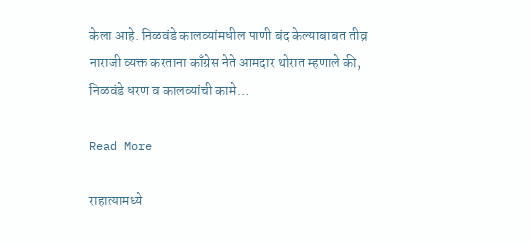केला आहे. निळवंडे कालव्यांमधील पाणी बंद केल्याबाबत तीव्र नाराजी व्यक्त करताना काँग्रेस नेते आमदार थोरात म्हणाले की, निळवंडे धरण व कालव्यांची कामे…

Read More

राहात्यामध्ये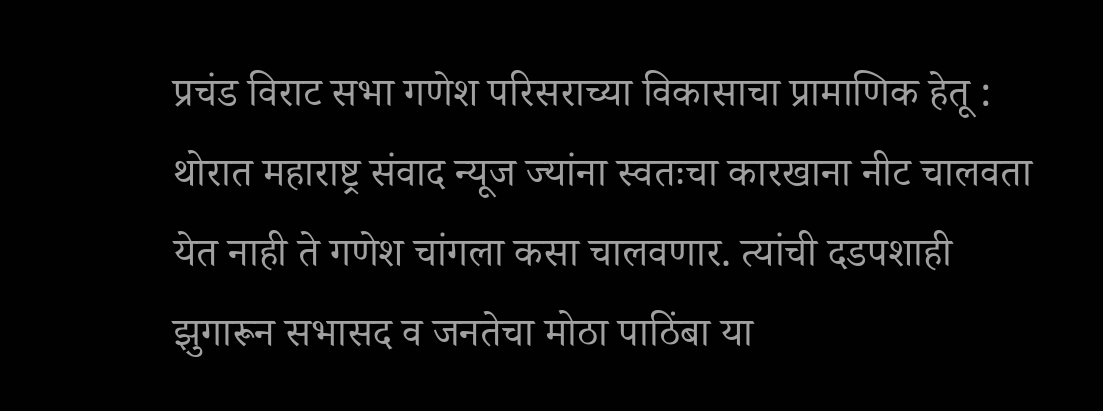प्रचंड विराट सभा गणेश परिसराच्या विकासाचा प्रामाणिक हेतू : थोरात महाराष्ट्र संवाद न्यूज ज्यांना स्वतःचा कारखाना नीट चालवता येत नाही ते गणेश चांगला कसा चालवणार. त्यांची दडपशाही झुगारून सभासद व जनतेचा मोठा पाठिंबा या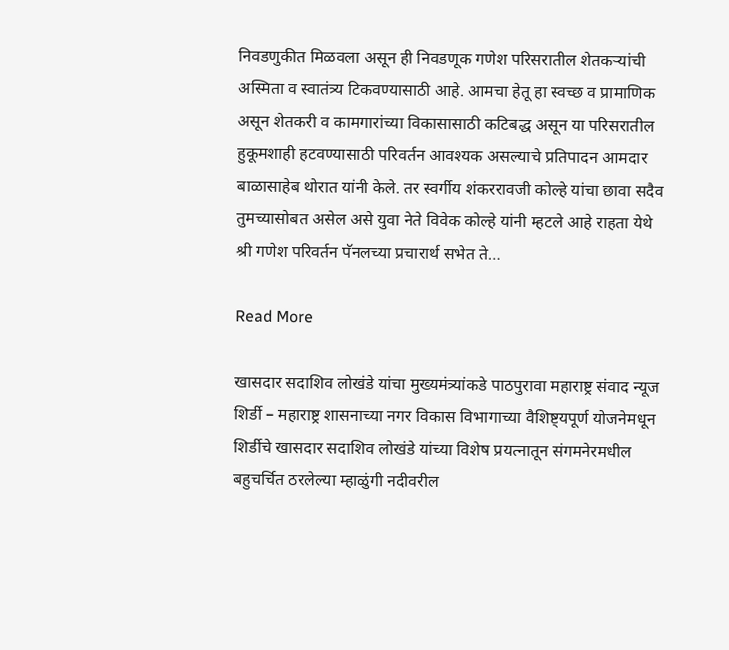निवडणुकीत मिळवला असून ही निवडणूक गणेश परिसरातील शेतकऱ्यांची अस्मिता व स्वातंत्र्य टिकवण्यासाठी आहे. आमचा हेतू हा स्वच्छ व प्रामाणिक असून शेतकरी व कामगारांच्या विकासासाठी कटिबद्ध असून या परिसरातील हुकूमशाही हटवण्यासाठी परिवर्तन आवश्यक असल्याचे प्रतिपादन आमदार बाळासाहेब थोरात यांनी केले. तर स्वर्गीय शंकररावजी कोल्हे यांचा छावा सदैव तुमच्यासोबत असेल असे युवा नेते विवेक कोल्हे यांनी म्हटले आहे राहता येथे श्री गणेश परिवर्तन पॅनलच्या प्रचारार्थ सभेत ते…

Read More

खासदार सदाशिव लोखंडे यांचा मुख्यमंत्र्यांकडे पाठपुरावा महाराष्ट्र संवाद न्यूज शिर्डी – महाराष्ट्र शासनाच्या नगर विकास विभागाच्या वैशिष्ट्यपूर्ण योजनेमधून शिर्डीचे खासदार सदाशिव लोखंडे यांच्या विशेष प्रयत्नातून संगमनेरमधील बहुचर्चित ठरलेल्या म्हाळुंगी नदीवरील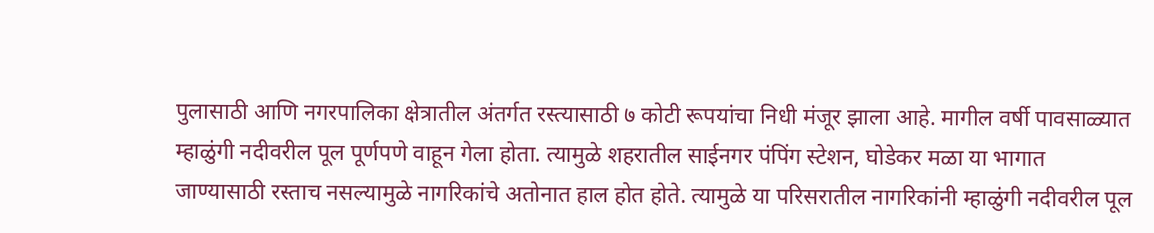पुलासाठी आणि नगरपालिका क्षेत्रातील अंतर्गत रस्त्यासाठी ७ कोटी रूपयांचा निधी मंजूर झाला आहे. मागील वर्षी पावसाळ्यात म्हाळुंगी नदीवरील पूल पूर्णपणे वाहून गेला होता. त्यामुळे शहरातील साईनगर पंपिंग स्टेशन, घोडेकर मळा या भागात जाण्यासाठी रस्ताच नसल्यामुळे नागरिकांचे अतोनात हाल होत होते. त्यामुळे या परिसरातील नागरिकांनी म्हाळुंगी नदीवरील पूल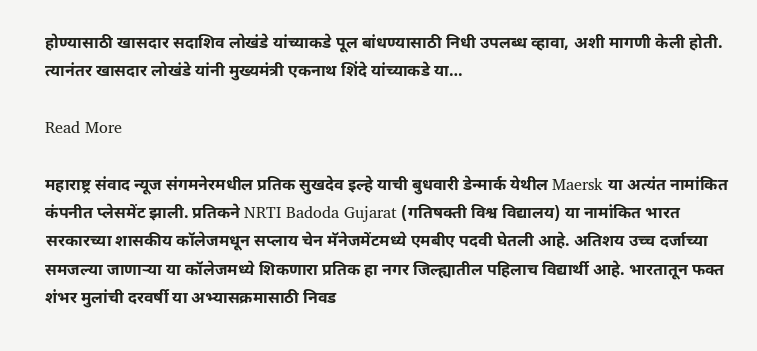होण्यासाठी खासदार सदाशिव लोखंडे यांच्याकडे पूल बांधण्यासाठी निधी उपलब्ध व्हावा, अशी मागणी केली होती. त्यानंतर खासदार लोखंडे यांनी मुख्यमंत्री एकनाथ शिंदे यांच्याकडे या…

Read More

महाराष्ट्र संवाद न्यूज संगमनेरमधील प्रतिक सुखदेव इल्हे याची बुधवारी डेन्मार्क येथील Maersk या अत्यंत नामांकित कंपनीत प्लेसमेंट झाली. प्रतिकने NRTI Badoda Gujarat (गतिषक्ती विश्व विद्यालय) या नामांकित भारत सरकारच्या शासकीय कॉलेजमधून सप्लाय चेन मॅनेजमेंटमध्ये एमबीए पदवी घेतली आहे. अतिशय उच्च दर्जाच्या समजल्या जाणाऱ्या या कॉलेजमध्ये शिकणारा प्रतिक हा नगर जिल्ह्यातील पहिलाच विद्यार्थी आहे. भारतातून फक्त शंभर मुलांची दरवर्षी या अभ्यासक्रमासाठी निवड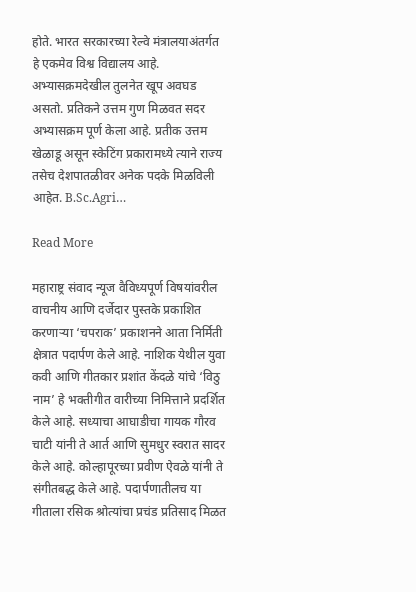होते. भारत सरकारच्या रेल्वे मंत्रालयाअंतर्गत हे एकमेव विश्व विद्यालय आहे. अभ्यासक्रमदेखील तुलनेत खूप अवघड असतो. प्रतिकने उत्तम गुण मिळवत सदर अभ्यासक्रम पूर्ण केला आहे. प्रतीक उत्तम खेळाडू असून स्केटिंग प्रकारामध्ये त्याने राज्य तसेच देशपातळीवर अनेक पदके मिळविली आहेत. B.Sc.Agri…

Read More

महाराष्ट्र संवाद न्यूज वैविध्यपूर्ण विषयांवरील वाचनीय आणि दर्जेदार पुस्तके प्रकाशित करणार्‍या ‘चपराक’ प्रकाशनने आता निर्मिती क्षेत्रात पदार्पण केले आहे. नाशिक येथील युवा कवी आणि गीतकार प्रशांत केंदळे यांचे ‘विठु नाम’ हे भक्तीगीत वारीच्या निमित्ताने प्रदर्शित केले आहे. सध्याचा आघाडीचा गायक गौरव चाटी यांनी ते आर्त आणि सुमधुर स्वरात सादर केले आहे. कोल्हापूरच्या प्रवीण ऐवळे यांनी ते संगीतबद्ध केले आहे. पदार्पणातीलच या गीताला रसिक श्रोत्यांचा प्रचंड प्रतिसाद मिळत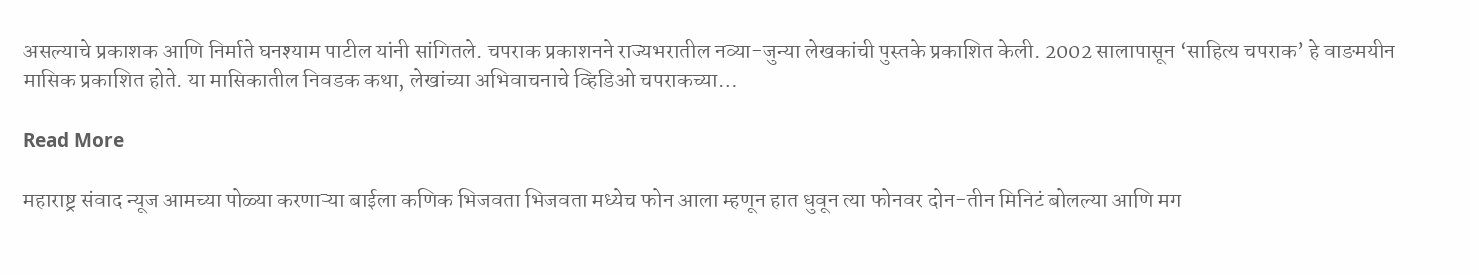असल्याचे प्रकाशक आणि निर्माते घनश्याम पाटील यांनी सांगितले. चपराक प्रकाशनने राज्यभरातील नव्या-जुन्या लेखकांची पुस्तके प्रकाशित केली. 2002 सालापासून ‘साहित्य चपराक’ हे वाङमयीन मासिक प्रकाशित होते. या मासिकातील निवडक कथा, लेखांच्या अभिवाचनाचे व्हिडिओ चपराकच्या…

Read More

महाराष्ट्र संवाद न्यूज आमच्या पोळ्या करणाऱ्या बाईला कणिक भिजवता भिजवता मध्येच फोन आला म्हणून हात धुवून त्या फोनवर दोन-तीन मिनिटं बोलल्या आणि मग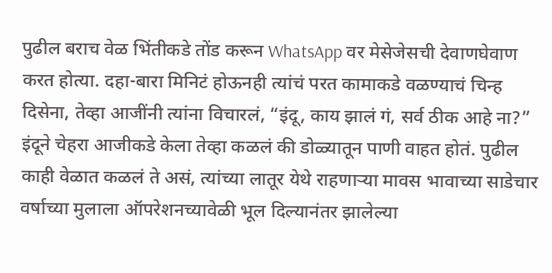पुढील बराच वेळ भिंतीकडे तोंड करून WhatsApp वर मेसेजेसची देवाणघेवाण करत होत्या. दहा-बारा मिनिटं होऊनही त्यांचं परत कामाकडे वळण्याचं चिन्ह दिसेना, तेव्हा आजींनी त्यांना विचारलं, “इंदू, काय झालं गं, सर्व ठीक आहे ना?” इंदूने चेहरा आजीकडे केला तेव्हा कळलं की डोळ्यातून पाणी वाहत होतं. पुढील काही वेळात कळलं ते असं, त्यांच्या लातूर येथे राहणाऱ्या मावस भावाच्या साडेचार वर्षाच्या मुलाला ऑपरेशनच्यावेळी भूल दिल्यानंतर झालेल्या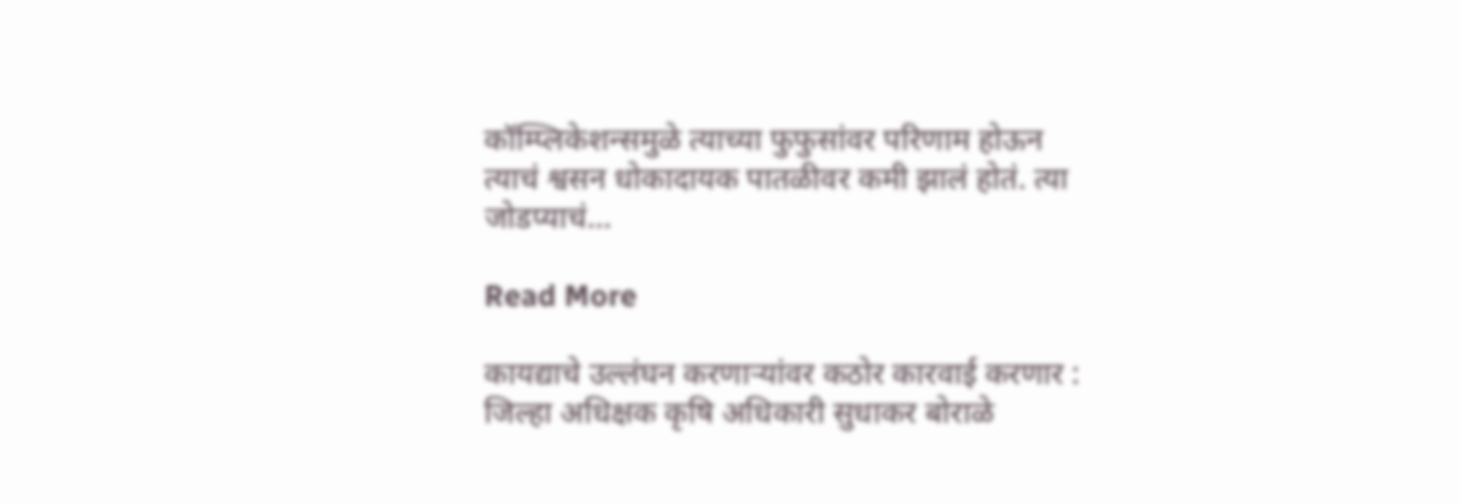कॉम्प्लिकेशन्समुळे त्याच्या फुफुसांवर परिणाम होऊन त्याचं श्वसन धोकादायक पातळीवर कमी झालं होतं. त्या जोडप्याचं…

Read More

कायद्याचे उल्लंघन करणाऱ्यांवर कठोर कारवाई करणार : जिल्हा अधिक्षक कृषि अधिकारी सुधाकर बोराळे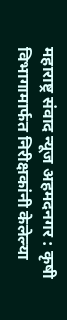महाराष्ट्र संवाद न्यूज अहमदनगर : कृषी विभागामार्फत निरीक्षकांनी केलेल्या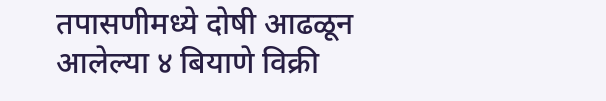तपासणीमध्ये दोषी आढळून आलेल्या ४ बियाणे विक्री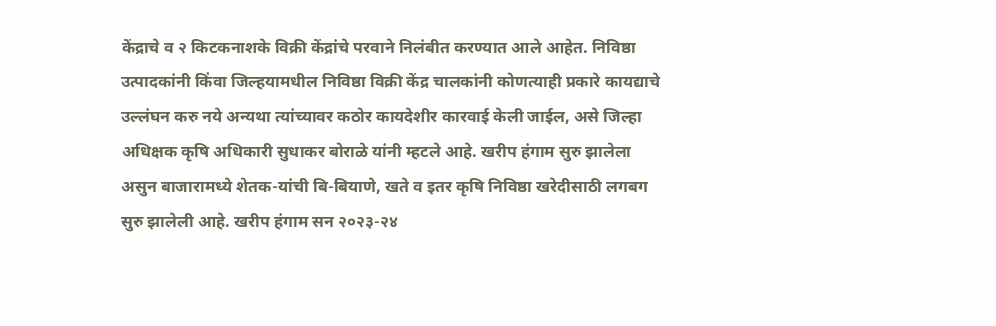केंद्राचे व २ किटकनाशके विक्री केंद्रांचे परवाने निलंबीत करण्यात आले आहेत. निविष्ठा उत्पादकांनी किंवा जिल्हयामधील निविष्ठा विक्री केंद्र चालकांनी कोणत्याही प्रकारे कायद्याचे उल्लंघन करु नये अन्यथा त्यांच्यावर कठोर कायदेशीर कारवाई केली जाईल, असे जिल्हा अधिक्षक कृषि अधिकारी सुधाकर बोराळे यांनी म्हटले आहे. खरीप हंगाम सुरु झालेला असुन बाजारामध्ये शेतक-यांची बि-बियाणे, खते व इतर कृषि निविष्ठा खरेदीसाठी लगबग सुरु झालेली आहे. खरीप हंगाम सन २०२३-२४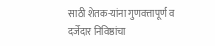साठी शेतक-यांना गुणवत्तापूर्ण व दर्जेदार निविष्ठांचा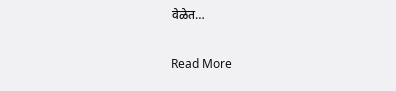वेळेत…

Read More